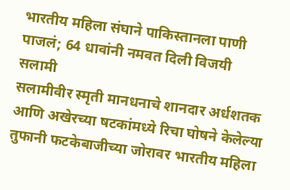भारतीय महिला संघाने पाकिस्तानला पाणी पाजलं; 64 धावांनी नमवत दिली विजयी सलामी
सलामीवीर स्मृती मानधनाचे शानदार अर्धशतक आणि अखेरच्या षटकांमध्ये रिचा घोषने केलेल्या तुफानी फटकेबाजीच्या जोरावर भारतीय महिला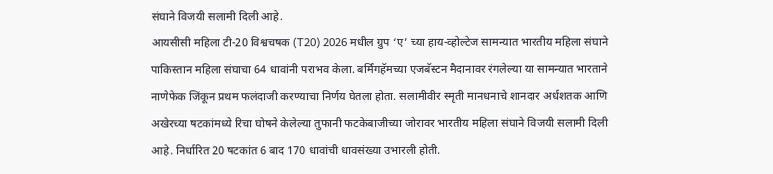संघाने विजयी सलामी दिली आहे.
आयसीसी महिला टी-20 विश्वचषक (T20) 2026 मधील ग्रुप ‘ए’ च्या हाय-व्होल्टेज सामन्यात भारतीय महिला संघाने पाकिस्तान महिला संघाचा 64 धावांनी पराभव केला. बर्मिंगहॅमच्या एजबॅस्टन मैदानावर रंगलेल्या या सामन्यात भारताने नाणेफेक जिंकून प्रथम फलंदाजी करण्याचा निर्णय घेतला होता. सलामीवीर स्मृती मानधनाचे शानदार अर्धशतक आणि अखेरच्या षटकांमध्ये रिचा घोषने केलेल्या तुफानी फटकेबाजीच्या जोरावर भारतीय महिला संघाने विजयी सलामी दिली आहे. निर्धारित 20 षटकांत 6 बाद 170 धावांची धावसंख्या उभारली होती.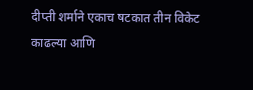दीप्ती शर्माने एकाच षटकात तीन विकेट काढल्या आणि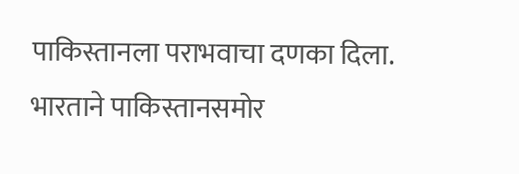पाकिस्तानला पराभवाचा दणका दिला. भारताने पाकिस्तानसमोर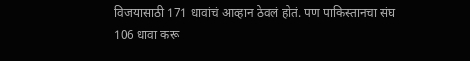विजयासाठी 171 धावांचं आव्हान ठेवलं होतं. पण पाकिस्तानचा संघ 106 धावा करू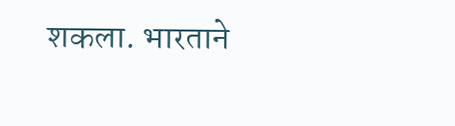शकला. भारताने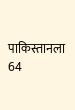पाकिस्तानला 64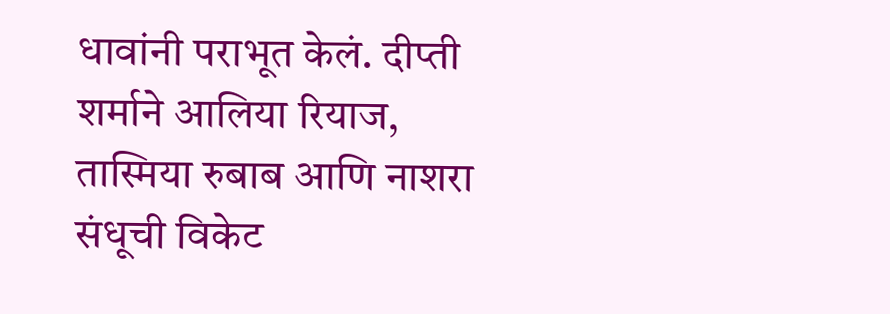धावांनी पराभूत केलं. दीप्ती शर्माने आलिया रियाज, तास्मिया रुबाब आणि नाशरा संधूची विकेट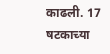काढली. 17 षटकाच्या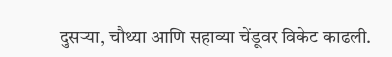दुसऱ्या, चौथ्या आणि सहाव्या चेंडूवर विकेट काढली.